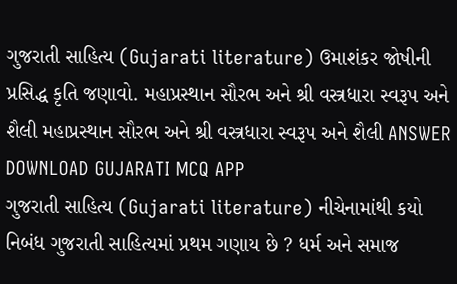ગુજરાતી સાહિત્ય (Gujarati literature) ઉમાશંકર જોષીની પ્રસિદ્ધ કૃતિ જણાવો. મહાપ્રસ્થાન સૌરભ અને શ્રી વસ્ત્રધારા સ્વરૂપ અને શૈલી મહાપ્રસ્થાન સૌરભ અને શ્રી વસ્ત્રધારા સ્વરૂપ અને શૈલી ANSWER DOWNLOAD GUJARATI MCQ APP
ગુજરાતી સાહિત્ય (Gujarati literature) નીચેનામાંથી કયો નિબંધ ગુજરાતી સાહિત્યમાં પ્રથમ ગણાય છે ? ધર્મ અને સમાજ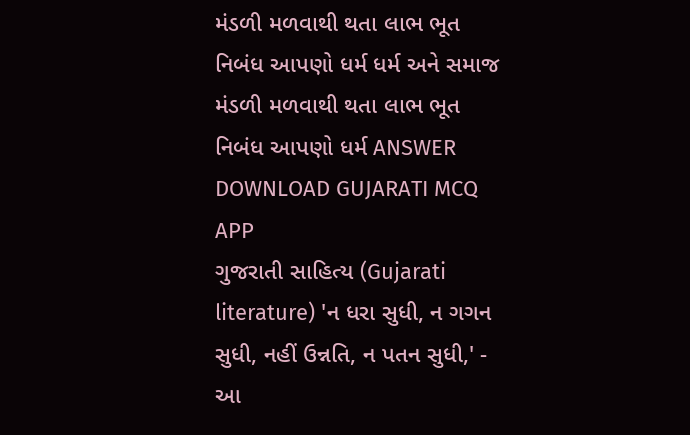મંડળી મળવાથી થતા લાભ ભૂત નિબંધ આપણો ધર્મ ધર્મ અને સમાજ મંડળી મળવાથી થતા લાભ ભૂત નિબંધ આપણો ધર્મ ANSWER DOWNLOAD GUJARATI MCQ APP
ગુજરાતી સાહિત્ય (Gujarati literature) 'ન ધરા સુધી, ન ગગન સુધી, નહીં ઉન્નતિ, ન પતન સુધી,' - આ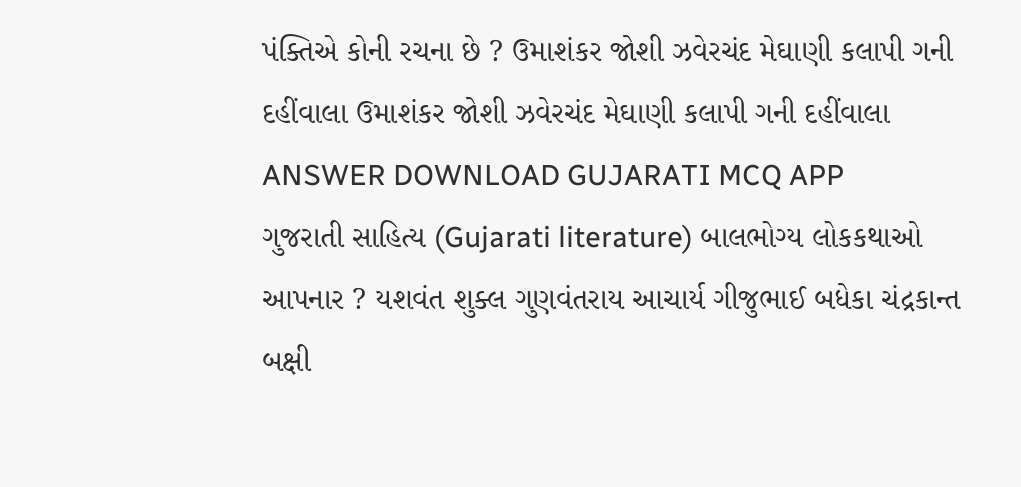પંક્તિએ કોની રચના છે ? ઉમાશંકર જોશી ઝવેરચંદ મેઘાણી કલાપી ગની દહીંવાલા ઉમાશંકર જોશી ઝવેરચંદ મેઘાણી કલાપી ગની દહીંવાલા ANSWER DOWNLOAD GUJARATI MCQ APP
ગુજરાતી સાહિત્ય (Gujarati literature) બાલભોગ્ય લોકકથાઓ આપનાર ? યશવંત શુક્લ ગુણવંતરાય આચાર્ય ગીજુભાઈ બધેકા ચંદ્રકાન્ત બક્ષી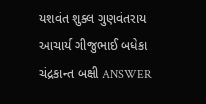યશવંત શુક્લ ગુણવંતરાય આચાર્ય ગીજુભાઈ બધેકા ચંદ્રકાન્ત બક્ષી ANSWER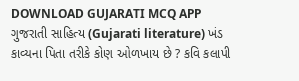DOWNLOAD GUJARATI MCQ APP
ગુજરાતી સાહિત્ય (Gujarati literature) ખંડ કાવ્યના પિતા તરીકે કોણ ઓળખાય છે ? કવિ કલાપી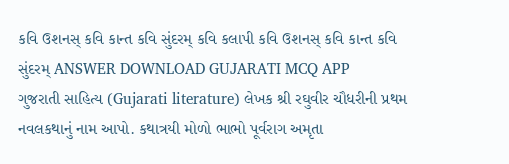કવિ ઉશનસ્ કવિ કાન્ત કવિ સુંદરમ્ કવિ કલાપી કવિ ઉશનસ્ કવિ કાન્ત કવિ સુંદરમ્ ANSWER DOWNLOAD GUJARATI MCQ APP
ગુજરાતી સાહિત્ય (Gujarati literature) લેખક શ્રી રઘુવીર ચૌધરીની પ્રથમ નવલકથાનું નામ આપો. કથાત્રયી મોળો ભાભો પૂર્વરાગ અમૃતા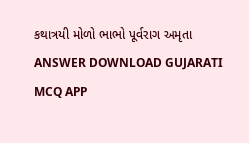કથાત્રયી મોળો ભાભો પૂર્વરાગ અમૃતા ANSWER DOWNLOAD GUJARATI MCQ APP